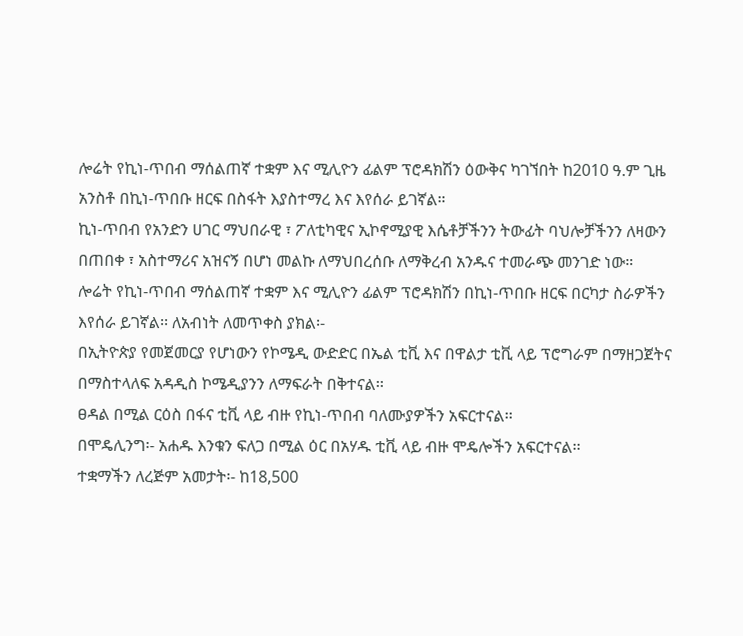ሎሬት የኪነ-ጥበብ ማሰልጠኛ ተቋም እና ሚሊዮን ፊልም ፕሮዳክሽን ዕውቅና ካገኘበት ከ2010 ዓ.ም ጊዜ አንስቶ በኪነ-ጥበቡ ዘርፍ በስፋት እያስተማረ እና እየሰራ ይገኛል።
ኪነ-ጥበብ የአንድን ሀገር ማህበራዊ ፣ ፖለቲካዊና ኢኮኖሚያዊ እሴቶቻችንን ትውፊት ባህሎቻችንን ለዛውን በጠበቀ ፣ አስተማሪና አዝናኝ በሆነ መልኩ ለማህበረሰቡ ለማቅረብ አንዱና ተመራጭ መንገድ ነው።
ሎሬት የኪነ-ጥበብ ማሰልጠኛ ተቋም እና ሚሊዮን ፊልም ፕሮዳክሽን በኪነ-ጥበቡ ዘርፍ በርካታ ስራዎችን እየሰራ ይገኛል፡፡ ለአብነት ለመጥቀስ ያክል፡-
በኢትዮጵያ የመጀመርያ የሆነውን የኮሜዲ ውድድር በኤል ቲቪ እና በዋልታ ቲቪ ላይ ፕሮግራም በማዘጋጀትና በማስተላለፍ አዳዲስ ኮሜዲያንን ለማፍራት በቅተናል፡፡
ፀዳል በሚል ርዕስ በፋና ቲቪ ላይ ብዙ የኪነ-ጥበብ ባለሙያዎችን አፍርተናል፡፡
በሞዴሊንግ፡- አሐዱ እንቁን ፍለጋ በሚል ዕር በአሃዱ ቲቪ ላይ ብዙ ሞዴሎችን አፍርተናል፡፡
ተቋማችን ለረጅም አመታት፡- ከ18,500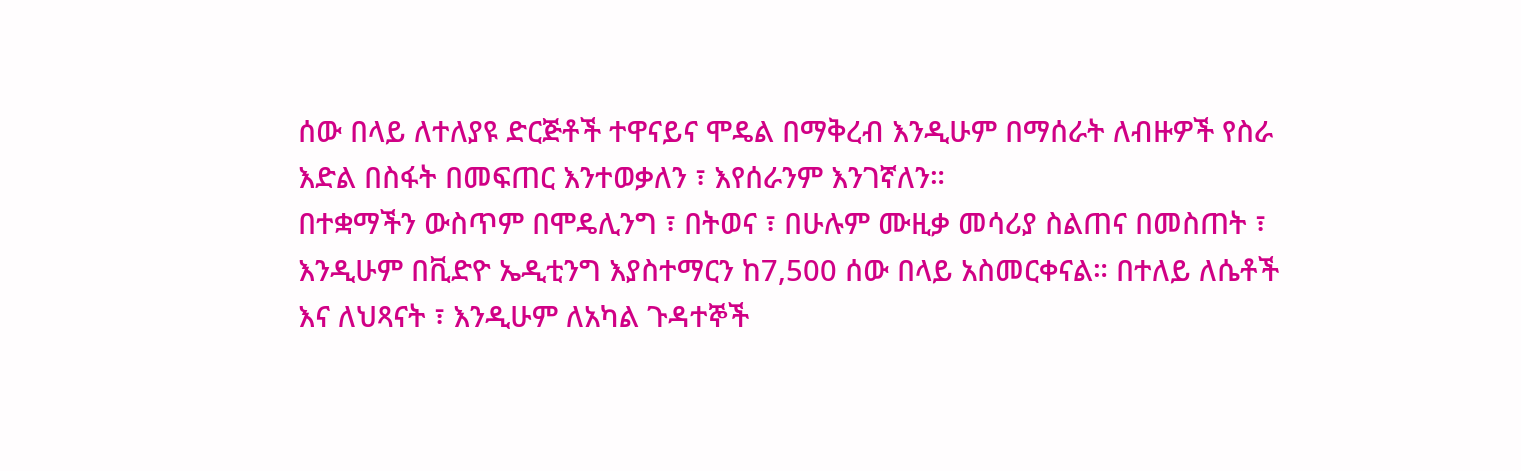ሰው በላይ ለተለያዩ ድርጅቶች ተዋናይና ሞዴል በማቅረብ እንዲሁም በማሰራት ለብዙዎች የስራ እድል በስፋት በመፍጠር እንተወቃለን ፣ እየሰራንም እንገኛለን።
በተቋማችን ውስጥም በሞዴሊንግ ፣ በትወና ፣ በሁሉም ሙዚቃ መሳሪያ ስልጠና በመስጠት ፣ እንዲሁም በቪድዮ ኤዲቲንግ እያስተማርን ከ7,500 ሰው በላይ አስመርቀናል። በተለይ ለሴቶች እና ለህጻናት ፣ እንዲሁም ለአካል ጉዳተኞች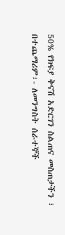50% የክፍያ ቅናሽ አድርገን ስልጠና መስጠታችን ፣ በተጨማሪም፡- ለመንግስት ሰራተኞች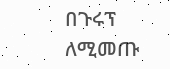በጉሩፕ ለሚመጡ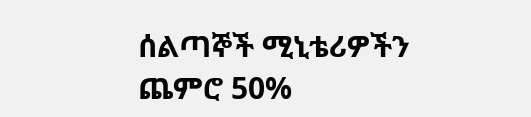ሰልጣኞች ሚኒቴሪዎችን ጨምሮ 50%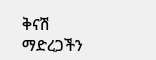ቅናሽ ማድረጋችን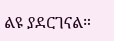ልዩ ያደርገናል።